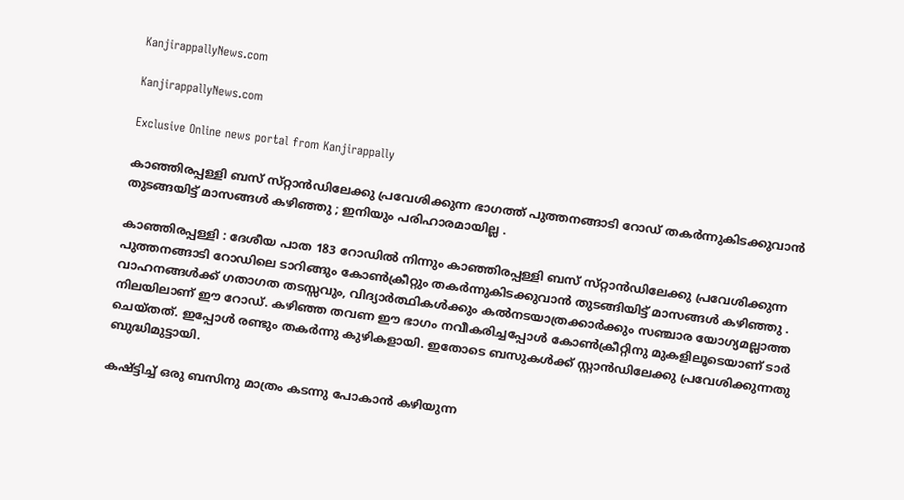KanjirappallyNews.com

KanjirappallyNews.com

Exclusive Online news portal from Kanjirappally

കാഞ്ഞിരപ്പള്ളി ബസ് സ്‌റ്റാൻഡിലേക്കു പ്രവേശിക്കുന്ന ഭാഗത്ത് പുത്തനങ്ങാടി റോഡ് തകർന്നുകിടക്കുവാൻ തുടങ്ങയിട്ട് മാസങ്ങൾ കഴിഞ്ഞു ; ഇനിയും പരിഹാരമായില്ല .

കാഞ്ഞിരപ്പള്ളി : ദേശീയ പാത 183 റോഡിൽ നിന്നും കാഞ്ഞിരപ്പള്ളി ബസ് സ്‌റ്റാൻഡിലേക്കു പ്രവേശിക്കുന്ന പുത്തനങ്ങാടി റോഡിലെ ടാറിങ്ങും കോൺക്രീറ്റും തകർന്നുകിടക്കുവാൻ തുടങ്ങിയിട്ട് മാസങ്ങൾ കഴിഞ്ഞു . വാഹനങ്ങൾക്ക് ഗതാഗത തടസ്സവും, വിദ്യാർത്ഥികൾക്കും കൽനടയാത്രക്കാർക്കും സഞ്ചാര യോഗ്യമല്ലാത്ത നിലയിലാണ് ഈ റോഡ്. കഴിഞ്ഞ തവണ ഈ ഭാഗം നവീകരിച്ചപ്പോൾ കോൺക്രീറ്റിനു മുകളിലൂടെയാണ് ടാർ ചെയ്‌തത്‌. ഇപ്പോൾ രണ്ടും തകർന്നു കുഴികളായി. ഇതോടെ ബസുകൾക്ക് സ്റ്റ‌ാൻഡിലേക്കു പ്രവേശിക്കുന്നതു ബുദ്ധിമുട്ടായി.

കഷ്ട്ടിച്ച് ഒരു ബസിനു മാത്രം കടന്നു പോകാൻ കഴിയുന്ന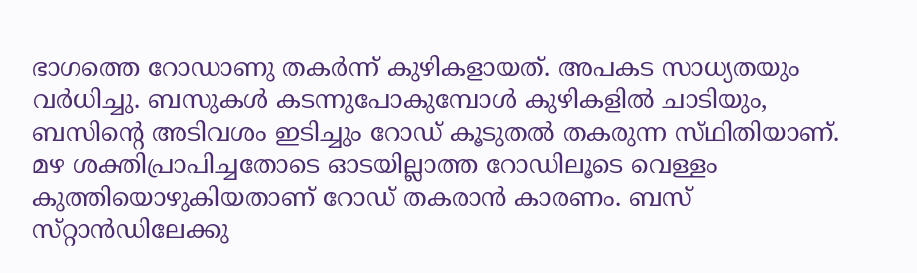ഭാഗത്തെ റോഡാണു തകർന്ന് കുഴികളായത്. അപകട സാധ്യതയും വർധിച്ചു. ബസുകൾ കടന്നുപോകുമ്പോൾ കുഴികളിൽ ചാടിയും, ബസിന്റെ അടിവശം ഇടിച്ചും റോഡ് കൂടുതൽ തകരുന്ന സ്‌ഥിതിയാണ്. മഴ ശക്തിപ്രാപിച്ചതോടെ ഓടയില്ലാത്ത റോഡിലൂടെ വെള്ളം കുത്തിയൊഴുകിയതാണ് റോഡ് തകരാൻ കാരണം. ബസ് സ്‌റ്റാൻഡിലേക്കു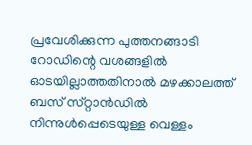പ്രവേശിക്കുന്ന പുത്തനങ്ങാടി റോഡിന്റെ വശങ്ങളിൽ ഓടയില്ലാത്തതിനാൽ മഴക്കാലത്ത് ബസ് സ്‌റ്റാൻഡിൽ നിന്നുൾപ്പെടെയുള്ള വെള്ളം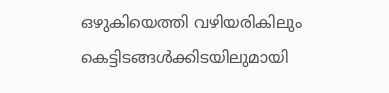ഒഴുകിയെത്തി വഴിയരികിലും കെട്ടിടങ്ങൾക്കിടയിലുമായി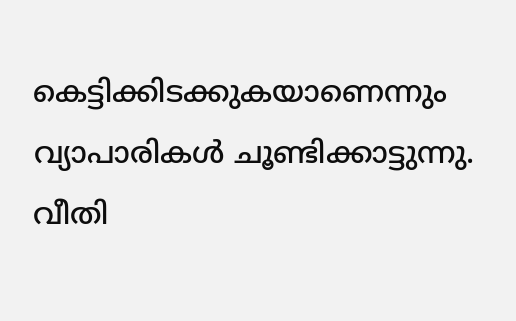കെട്ടിക്കിടക്കുകയാണെന്നും വ്യാപാരികൾ ചൂണ്ടിക്കാട്ടുന്നു. വീതി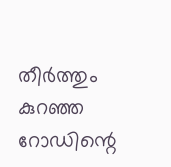തീർത്തും കുറഞ്ഞ റോഡിന്റെ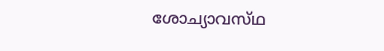ശോച്യാവസ്‌ഥ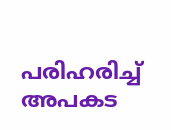പരിഹരിച്ച് അപകട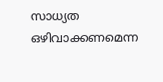സാധ്യത ഒഴിവാക്കണമെന്ന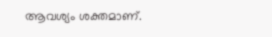ആവശ്യം ശക്തമാണ്.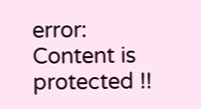error: Content is protected !!